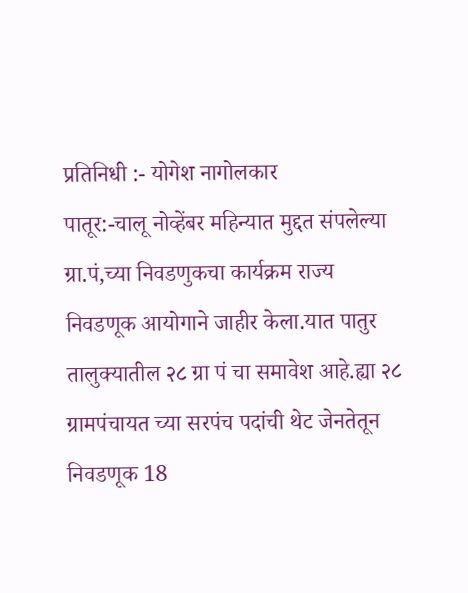प्रतिनिधी :- योगेश नागोलकार
पातूर:-चालू नोव्हेंबर महिन्यात मुद्दत संपलेल्या ग्रा.पं,च्या निवडणुकचा कार्यक्रम राज्य निवडणूक आयोगाने जाहीर केला.यात पातुर तालुक्यातील २८ ग्रा पं चा समावेश आहे.ह्या २८ ग्रामपंचायत च्या सरपंच पदांची थेट जेनतेतून निवडणूक 18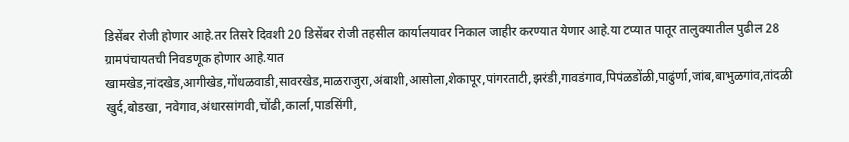डिसेंबर रोजी होणार आहे.तर तिसरे दिवशी 20 डिसेंबर रोजी तहसील कार्यालयावर निकाल जाहीर करण्यात येणार आहे.या टप्यात पातूर तालुक्यातील पुढील 28 ग्रामपंचायतची निवडणूक होणार आहे.यात खामखेड,नांदखेड,आगीखेड,गोंधळवाडी,सावरखेड,माळराजुरा,अंबाशी,आसोला,शेकापूर,पांगरताटी,झरंडी,गावडंगाव,पिपंळडोंळी,पाढुंर्णा,जांब,बाभुळगांव,तांदळी खुर्द,बोडखा, नवेगाव,अंधारसांगवी,चोंढी,कार्ला,पाडसिंगी,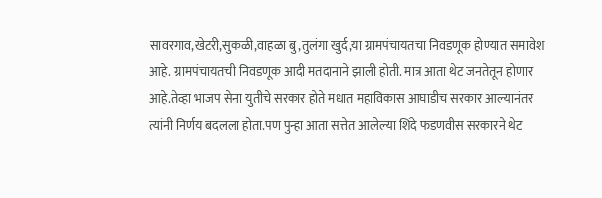सावरगाव,खेटरी,सुकळी,वाहळा बु,तुलंगा खुर्द,या ग्रामपंचायतचा निवडणूक होण्यात समावेश आहे. ग्रामपंचायतची निवडणूक आदी मतदानाने झाली होती. मात्र आता थेट जनतेतून होणार आहे.तेव्हा भाजप सेना युतीचे सरकार होते मधात महाविकास आघाडीच सरकार आल्यानंतर त्यांनी निर्णय बदलला होता.पण पुन्हा आता सत्तेत आलेल्या शिंदे फडणवीस सरकारने थेट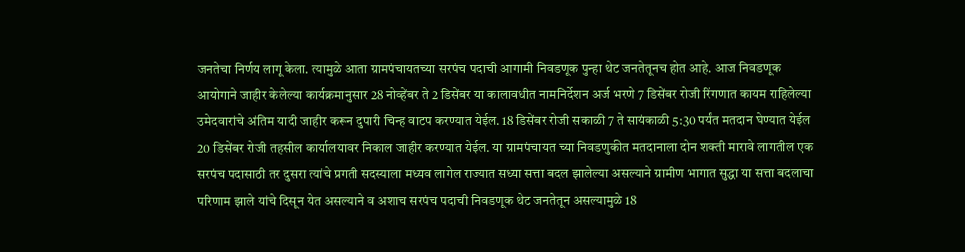जनतेचा निर्णय लागू केला. त्यामुळे आता ग्रामपंचायतच्या सरपंच पदाची आगामी निवडणूक पुन्हा थेट जनतेतूनच होत आहे. आज निवडणूक आयोगाने जाहीर केलेल्या कार्यक्रमानुसार 28 नोव्हेंबर ते 2 डिसेंबर या कालावधीत नामनिर्देशन अर्ज भरणे 7 डिसेंबर रोजी रिंगणात कायम राहिलेल्या उमेदवारांचे अंतिम यादी जाहीर करून दुपारी चिन्ह वाटप करण्यात येईल. 18 डिसेंबर रोजी सकाळी 7 ते सायंकाळी 5:30 पर्यंत मतदान घेण्यात येईल 20 डिसेंबर रोजी तहसील कार्यालयावर निकाल जाहीर करण्यात येईल. या ग्रामपंचायत च्या निवडणुकीत मतदानाला दोन शक्ती मारावे लागतील एक सरपंच पदासाठी तर दुसरा त्यांचे प्रगती सदस्याला मध्यव लागेल राज्यात सध्या सत्ता बदल झालेल्या असल्याने ग्रामीण भागात सुद्धा या सत्ता बदलाचा परिणाम झाले यांचे दिसून येत असल्याने व अशाच सरपंच पदाची निवडणूक थेट जनतेतून असल्यामुळे 18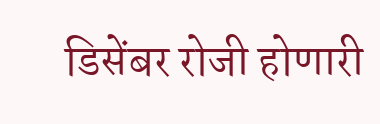डिसेंबर रोजी होणारी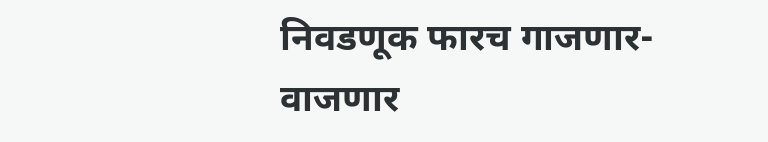निवडणूक फारच गाजणार- वाजणार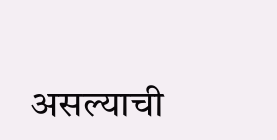असल्याची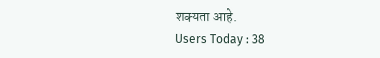शक्यता आहे.
Users Today : 38